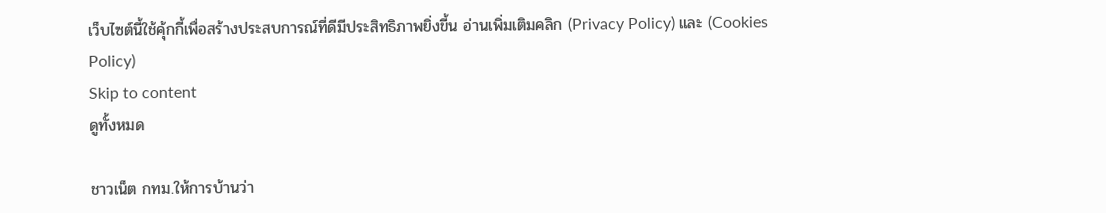เว็บไซต์นี้ใช้คุ้กกี้เพื่อสร้างประสบการณ์ที่ดีมีประสิทธิภาพยิ่งขี้น อ่านเพิ่มเติมคลิก (Privacy Policy) และ (Cookies Policy)
Skip to content
ดูทั้งหมด

ชาวเน็ต กทม.ให้การบ้านว่า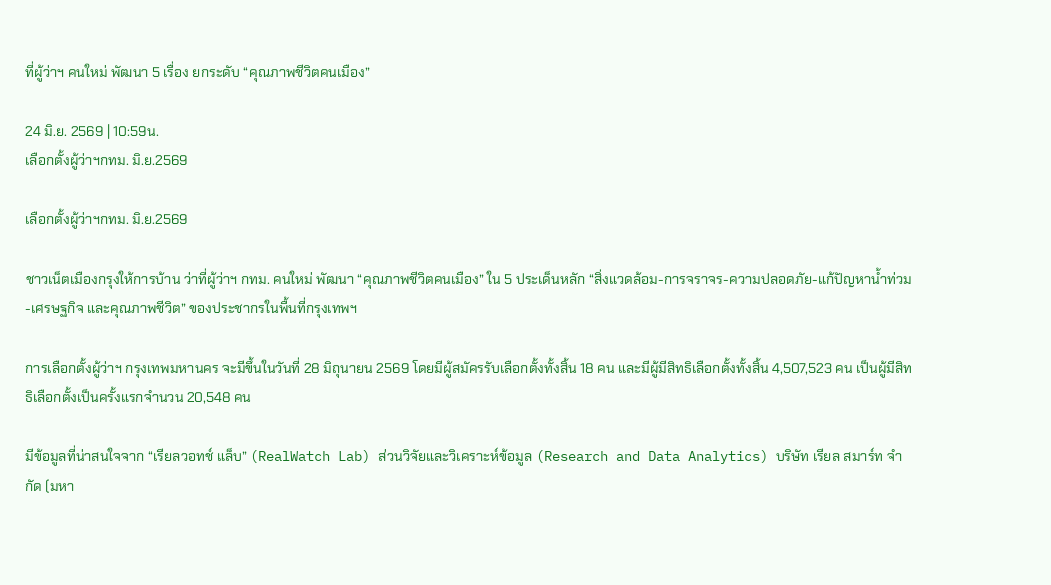ที่ผู้ว่าฯ คนใหม่ พัฒนา 5 เรื่อง ยกระดับ “คุณภาพชีวิตคนเมือง”

24 มิ.ย. 2569 | 10:59น.
เลือกตั้งผู้ว่าฯกทม. มิ.ย.2569

เลือกตั้งผู้ว่าฯกทม. มิ.ย.2569

ชาวเน็ตเมืองกรุงให้การบ้าน ว่าที่ผู้ว่าฯ กทม. คนใหม่ พัฒนา “คุณภาพชีวิตคนเมือง” ใน 5 ประเด็นหลัก “สิ่งแวดล้อม-การจราจร-ความปลอดภัย-แก้ปัญหาน้ำท่วม-เศรษฐกิจ และคุณภาพชีวิต” ของประชากรในพื้นที่กรุงเทพฯ

การเลือกตั้งผู้ว่าฯ กรุงเทพมหานคร จะมีขึ้นในวันที่ 28 มิถุนายน 2569 โดยมีผู้สมัครรับเลือกตั้งทั้งสิ้น 18 คน และมีผู้มีสิทธิเลือกตั้งทั้งสิ้น 4,507,523 คน เป็นผู้มีสิทธิเลือกตั้งเป็นครั้งแรกจำนวน 20,548 คน

มีข้อมูลที่น่าสนใจจาก “เรียลวอทช์ แล็บ” (RealWatch Lab) ส่วนวิจัยและวิเคราะห์ข้อมูล (Research and Data Analytics) บริษัท เรียล สมาร์ท จำกัด (มหา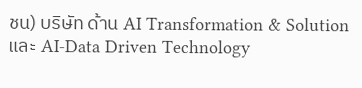ชน) บริษัท ด้าน AI Transformation & Solution และ AI-Data Driven Technology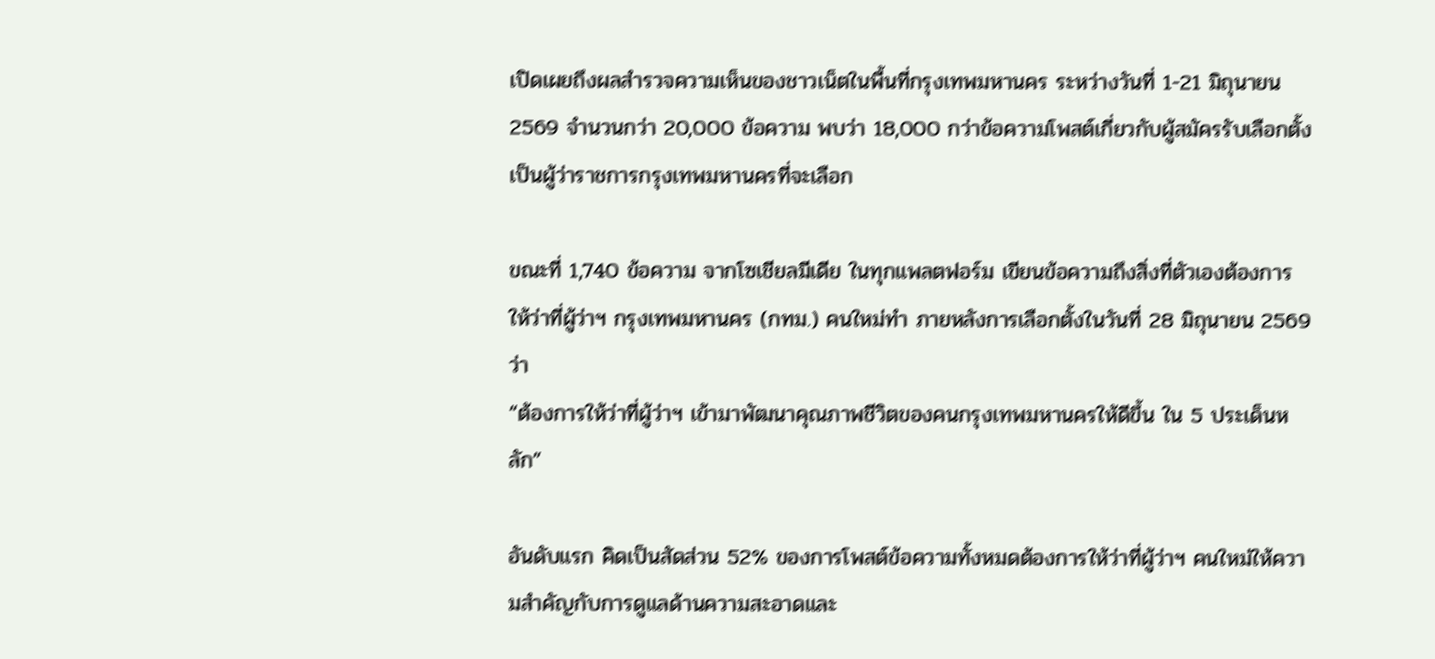เปิดเผยถึงผลสำรวจความเห็นของชาวเน็ตในพื้นที่กรุงเทพมหานคร ระหว่างวันที่ 1-21 มิถุนายน 2569 จำนวนกว่า 20,000 ข้อความ พบว่า 18,000 กว่าข้อความโพสต์เกี่ยวกับผู้สมัครรับเลือกตั้งเป็นผู้ว่าราชการกรุงเทพมหานครที่จะเลือก

ขณะที่ 1,740 ข้อความ จากโซเชียลมีเดีย ในทุกแพลตฟอร์ม เขียนข้อความถึงสิ่งที่ตัวเองต้องการให้ว่าที่ผู้ว่าฯ กรุงเทพมหานคร (กทม.) คนใหม่ทำ ภายหลังการเลือกตั้งในวันที่ 28 มิถุนายน 2569 ว่า
“ต้องการให้ว่าที่ผู้ว่าฯ เข้ามาพัฒนาคุณภาพชีวิตของคนกรุงเทพมหานครให้ดีขึ้น ใน 5 ประเด็นหลัก”

อันดับแรก คิดเป็นสัดส่วน 52% ของการโพสต์ข้อความทั้งหมดต้องการให้ว่าที่ผู้ว่าฯ คนใหม่ให้ความสำคัญกับการดูแลด้านความสะอาดและ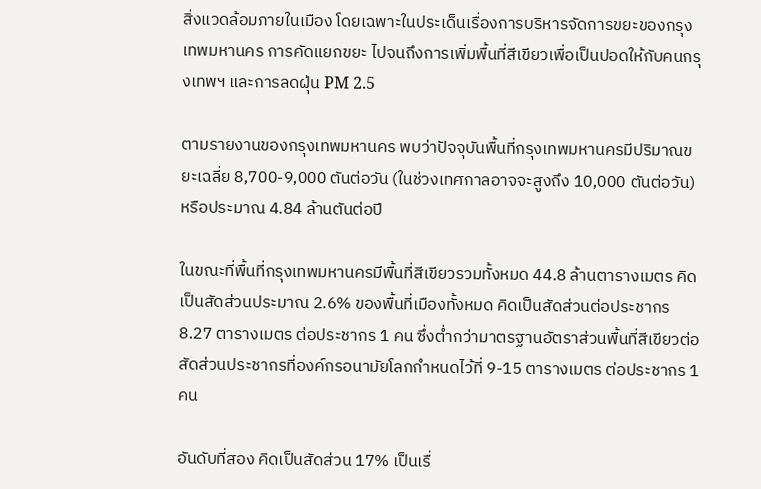สิ่งแวดล้อมภายในเมือง โดยเฉพาะในประเด็นเรื่องการบริหารจัดการขยะของกรุงเทพมหานคร การคัดแยกขยะ ไปจนถึงการเพิ่มพื้นที่สีเขียวเพื่อเป็นปอดให้กับคนกรุงเทพฯ และการลดฝุ่น PM 2.5

ตามรายงานของกรุงเทพมหานคร พบว่าปัจจุบันพื้นที่กรุงเทพมหานครมีปริมาณขยะเฉลี่ย 8,700-9,000 ตันต่อวัน (ในช่วงเทศกาลอาจจะสูงถึง 10,000 ตันต่อวัน) หรือประมาณ 4.84 ล้านตันต่อปี

ในขณะที่พื้นที่กรุงเทพมหานครมีพื้นที่สีเขียวรวมทั้งหมด 44.8 ล้านตารางเมตร คิดเป็นสัดส่วนประมาณ 2.6% ของพื้นที่เมืองทั้งหมด คิดเป็นสัดส่วนต่อประชากร 8.27 ตารางเมตร ต่อประชากร 1 คน ซึ่งต่ำกว่ามาตรฐานอัตราส่วนพื้นที่สีเขียวต่อสัดส่วนประชากรที่องค์กรอนามัยโลกกำหนดไว้ที่ 9-15 ตารางเมตร ต่อประชากร 1 คน

อันดับที่สอง คิดเป็นสัดส่วน 17% เป็นเรื่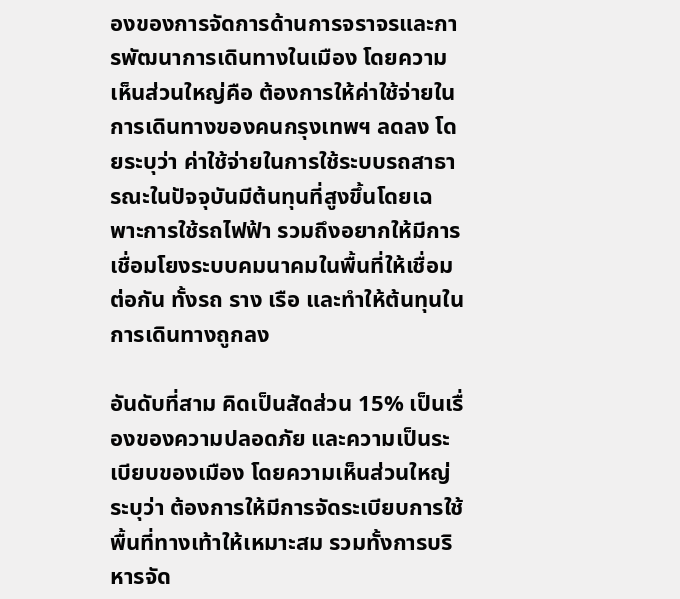องของการจัดการด้านการจราจรและการพัฒนาการเดินทางในเมือง โดยความเห็นส่วนใหญ่คือ ต้องการให้ค่าใช้จ่ายในการเดินทางของคนกรุงเทพฯ ลดลง โดยระบุว่า ค่าใช้จ่ายในการใช้ระบบรถสาธารณะในปัจจุบันมีต้นทุนที่สูงขึ้นโดยเฉพาะการใช้รถไฟฟ้า รวมถึงอยากให้มีการเชื่อมโยงระบบคมนาคมในพื้นที่ให้เชื่อมต่อกัน ทั้งรถ ราง เรือ และทำให้ต้นทุนในการเดินทางถูกลง

อันดับที่สาม คิดเป็นสัดส่วน 15% เป็นเรื่องของความปลอดภัย และความเป็นระเบียบของเมือง โดยความเห็นส่วนใหญ่ระบุว่า ต้องการให้มีการจัดระเบียบการใช้พื้นที่ทางเท้าให้เหมาะสม รวมทั้งการบริหารจัด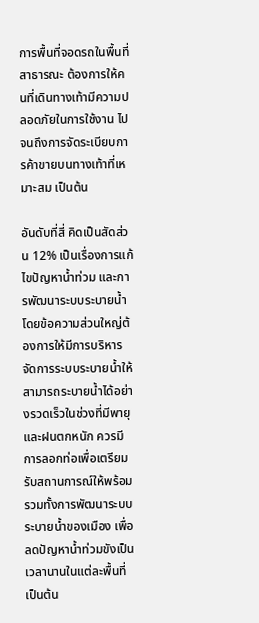การพื้นที่จอดรถในพื้นที่สาธารณะ ต้องการให้คนที่เดินทางเท้ามีความปลอดภัยในการใช้งาน ไปจนถึงการจัดระเบียบการค้าขายบนทางเท้าที่เหมาะสม เป็นต้น

อันดับที่สี่ คิดเป็นสัดส่วน 12% เป็นเรื่องการแก้ไขปัญหาน้ำท่วม และการพัฒนาระบบระบายน้ำ โดยข้อความส่วนใหญ่ต้องการให้มีการบริหารจัดการระบบระบายน้ำให้สามารถระบายน้ำได้อย่างรวดเร็วในช่วงที่มีพายุและฝนตกหนัก ควรมีการลอกท่อเพื่อเตรียมรับสถานการณ์ให้พร้อม รวมทั้งการพัฒนาระบบระบายน้ำของเมือง เพื่อลดปัญหาน้ำท่วมขังเป็นเวลานานในแต่ละพื้นที่ เป็นต้น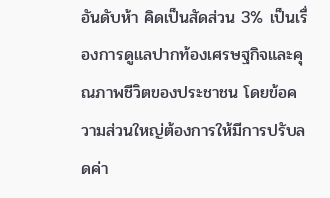อันดับห้า คิดเป็นสัดส่วน 3% เป็นเรื่องการดูแลปากท้องเศรษฐกิจและคุณภาพชีวิตของประชาชน โดยข้อความส่วนใหญ่ต้องการให้มีการปรับลดค่า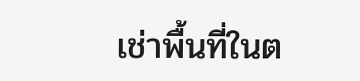เช่าพื้นที่ในต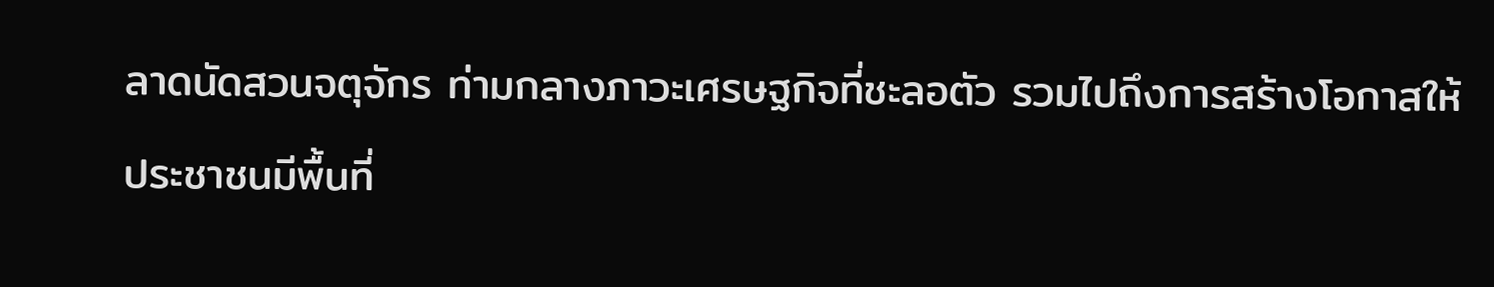ลาดนัดสวนจตุจักร ท่ามกลางภาวะเศรษฐกิจที่ชะลอตัว รวมไปถึงการสร้างโอกาสให้ประชาชนมีพื้นที่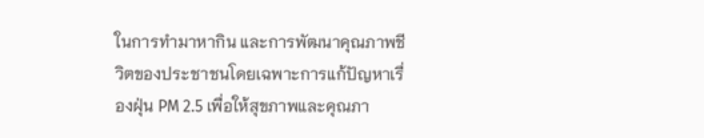ในการทำมาหากิน และการพัฒนาคุณภาพชีวิตของประชาชนโดยเฉพาะการแก้ปัญหาเรื่องฝุ่น PM 2.5 เพื่อให้สุขภาพและคุณภา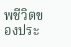พชีวิตของประ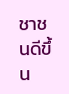ชาชนดีขึ้น